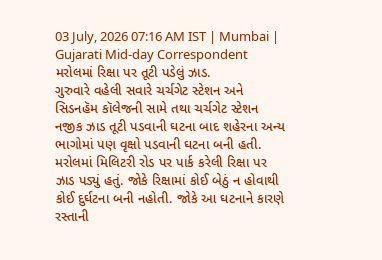03 July, 2026 07:16 AM IST | Mumbai | Gujarati Mid-day Correspondent
મરોલમાં રિક્ષા પર તૂટી પડેલું ઝાડ.
ગુરુવારે વહેલી સવારે ચર્ચગેટ સ્ટેશન અને સિડનહૅમ કૉલેજની સામે તથા ચર્ચગેટ સ્ટેશન નજીક ઝાડ તૂટી પડવાની ઘટના બાદ શહેરના અન્ય ભાગોમાં પણ વૃક્ષો પડવાની ઘટના બની હતી. મરોલમાં મિલિટરી રોડ પર પાર્ક કરેલી રિક્ષા પર ઝાડ પડ્યું હતું. જોકે રિક્ષામાં કોઈ બેઠું ન હોવાથી કોઈ દુર્ઘટના બની નહોતી. જોકે આ ઘટનાને કારણે રસ્તાની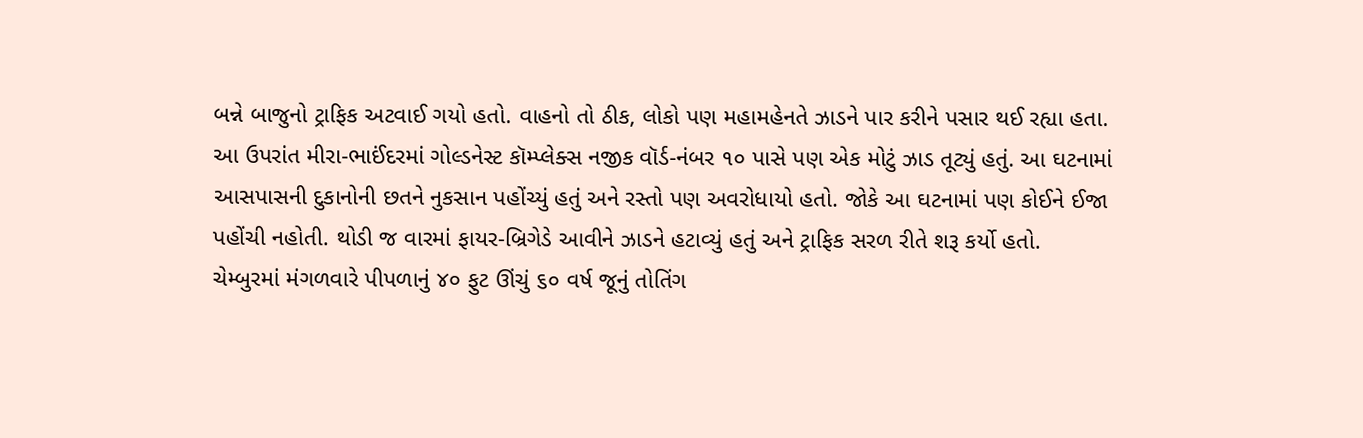બન્ને બાજુનો ટ્રાફિક અટવાઈ ગયો હતો. વાહનો તો ઠીક, લોકો પણ મહામહેનતે ઝાડને પાર કરીને પસાર થઈ રહ્યા હતા.
આ ઉપરાંત મીરા-ભાઈંદરમાં ગોલ્ડનેસ્ટ કૉમ્પ્લેક્સ નજીક વૉર્ડ-નંબર ૧૦ પાસે પણ એક મોટું ઝાડ તૂટ્યું હતું. આ ઘટનામાં આસપાસની દુકાનોની છતને નુકસાન પહોંચ્યું હતું અને રસ્તો પણ અવરોધાયો હતો. જોકે આ ઘટનામાં પણ કોઈને ઈજા પહોંચી નહોતી. થોડી જ વારમાં ફાયર-બ્રિગેડે આવીને ઝાડને હટાવ્યું હતું અને ટ્રાફિક સરળ રીતે શરૂ કર્યો હતો.
ચેમ્બુરમાં મંગળવારે પીપળાનું ૪૦ ફુટ ઊંચું ૬૦ વર્ષ જૂનું તોતિંગ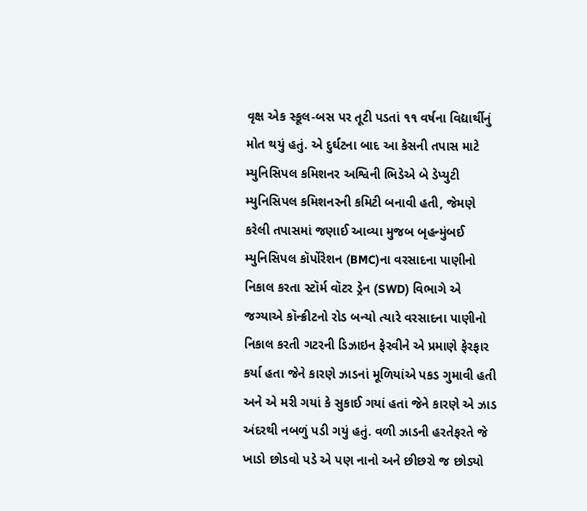વૃક્ષ એક સ્કૂલ-બસ પર તૂટી પડતાં ૧૧ વર્ષના વિદ્યાર્થીનું મોત થયું હતું. એ દુર્ઘટના બાદ આ કેસની તપાસ માટે મ્યુનિસિપલ કમિશનર અશ્વિની ભિડેએ બે ડેપ્યુટી મ્યુનિસિપલ કમિશનરની કમિટી બનાવી હતી, જેમણે કરેલી તપાસમાં જણાઈ આવ્યા મુજબ બૃહન્મુંબઈ મ્યુનિસિપલ કૉર્પોરેશન (BMC)ના વરસાદના પાણીનો નિકાલ કરતા સ્ટૉર્મ વૉટર ડ્રેન (SWD) વિભાગે એ જગ્યાએ કૉન્ક્રીટનો રોડ બન્યો ત્યારે વરસાદના પાણીનો નિકાલ કરતી ગટરની ડિઝાઇન ફેરવીને એ પ્રમાણે ફેરફાર કર્યા હતા જેને કારણે ઝાડનાં મૂળિયાંએ પકડ ગુમાવી હતી અને એ મરી ગયાં કે સુકાઈ ગયાં હતાં જેને કારણે એ ઝાડ અંદરથી નબળું પડી ગયું હતું. વળી ઝાડની હરતેફરતે જે ખાડો છોડવો પડે એ પણ નાનો અને છીછરો જ છોડ્યો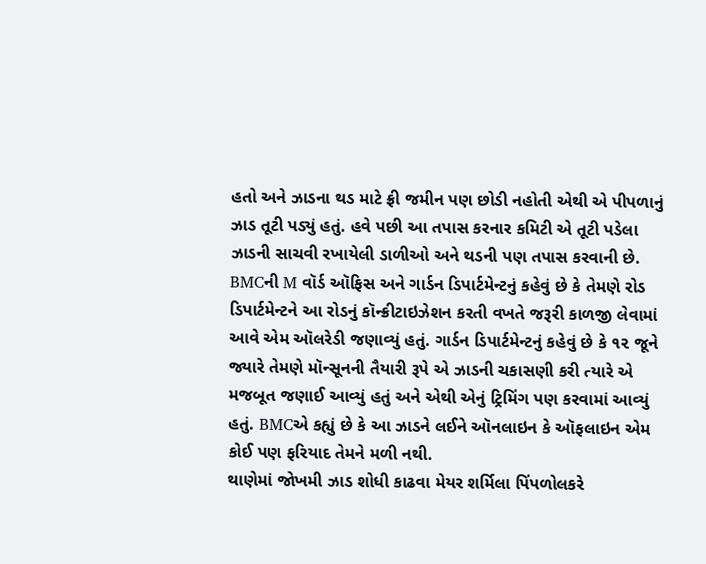હતો અને ઝાડના થડ માટે ફ્રી જમીન પણ છોડી નહોતી એથી એ પીપળાનું ઝાડ તૂટી પડ્યું હતું. હવે પછી આ તપાસ કરનાર કમિટી એ તૂટી પડેલા ઝાડની સાચવી રખાયેલી ડાળીઓ અને થડની પણ તપાસ કરવાની છે.
BMCની M વૉર્ડ ઑફિસ અને ગાર્ડન ડિપાર્ટમેન્ટનું કહેવું છે કે તેમણે રોડ ડિપાર્ટમેન્ટને આ રોડનું કૉન્ક્રીટાઇઝેશન કરતી વખતે જરૂરી કાળજી લેવામાં આવે એમ ઑલરેડી જણાવ્યું હતું. ગાર્ડન ડિપાર્ટમેન્ટનું કહેવું છે કે ૧૨ જૂને જ્યારે તેમણે મૉન્સૂનની તૈયારી રૂપે એ ઝાડની ચકાસણી કરી ત્યારે એ મજબૂત જણાઈ આવ્યું હતું અને એથી એનું ટ્રિમિંગ પણ કરવામાં આવ્યું હતું. BMCએ કહ્યું છે કે આ ઝાડને લઈને ઑનલાઇન કે ઑફલાઇન એમ કોઈ પણ ફરિયાદ તેમને મળી નથી.
થાણેમાં જોખમી ઝાડ શોધી કાઢવા મેયર શર્મિલા પિંપળોલકરે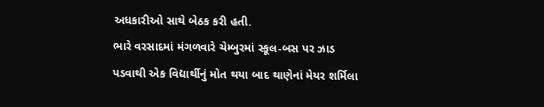અધકારીઓ સાથે બેઠક કરી હતી.
ભારે વરસાદમાં મંગળવારે ચેમ્બુરમાં સ્કૂલ-બસ પર ઝાડ પડવાથી એક વિદ્યાર્થીનું મોત થયા બાદ થાણેનાં મેયર શર્મિલા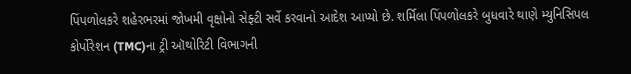પિંપળોલકરે શહેરભરમાં જોખમી વૃક્ષોનો સેફ્ટી સર્વે કરવાનો આદેશ આપ્યો છે. શર્મિલા પિંપળોલકરે બુધવારે થાણે મ્યુનિસિપલ કોર્પોરેશન (TMC)ના ટ્રી ઑથોરિટી વિભાગની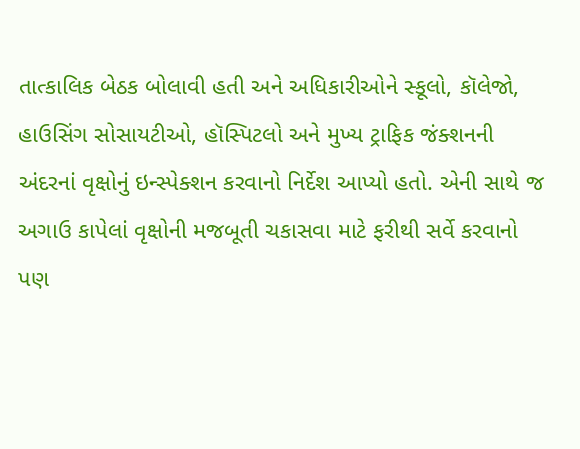તાત્કાલિક બેઠક બોલાવી હતી અને અધિકારીઓને સ્કૂલો, કૉલેજો, હાઉસિંગ સોસાયટીઓ, હૉસ્પિટલો અને મુખ્ય ટ્રાફિક જંક્શનની અંદરનાં વૃક્ષોનું ઇન્સ્પેક્શન કરવાનો નિર્દેશ આપ્યો હતો. એની સાથે જ અગાઉ કાપેલાં વૃક્ષોની મજબૂતી ચકાસવા માટે ફરીથી સર્વે કરવાનો પણ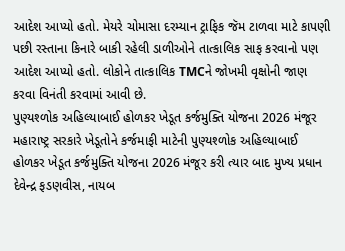આદેશ આપ્યો હતો. મેયરે ચોમાસા દરમ્યાન ટ્રાફિક જૅમ ટાળવા માટે કાપણી પછી રસ્તાના કિનારે બાકી રહેલી ડાળીઓને તાત્કાલિક સાફ કરવાનો પણ આદેશ આપ્યો હતો. લોકોને તાત્કાલિક TMCને જોખમી વૃક્ષોની જાણ કરવા વિનંતી કરવામાં આવી છે.
પુણ્યશ્ળોક અહિલ્યાબાઈ હોળકર ખેડૂત કર્જમુક્તિ યોજના 2026 મંજૂર
મહારાષ્ટ્ર સરકારે ખેડૂતોને કર્જમાફી માટેની પુણ્યશ્ળોક અહિલ્યાબાઈ હોળકર ખેડૂત કર્જમુક્તિ યોજના 2026 મંજૂર કરી ત્યાર બાદ મુખ્ય પ્રધાન દેવેન્દ્ર ફડણવીસ, નાયબ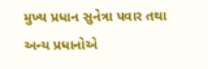મુખ્ય પ્રધાન સુનેત્રા પવાર તથા અન્ય પ્રધાનોએ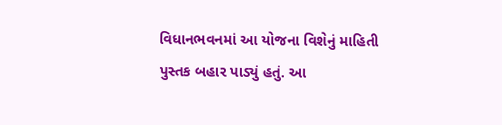વિધાનભવનમાં આ યોજના વિશેનું માહિતી પુસ્તક બહાર પાડ્યું હતું. આ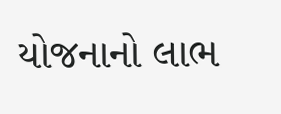યોજનાનો લાભ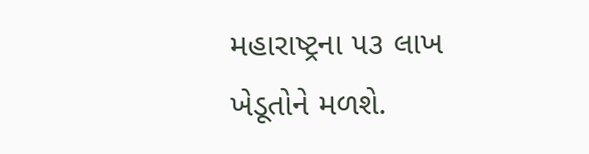મહારાષ્ટ્રના ૫૩ લાખ ખેડૂતોને મળશે.